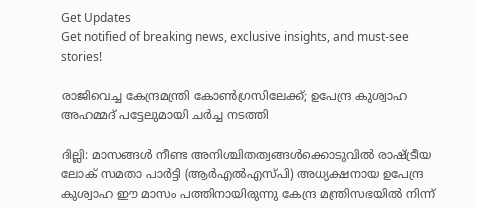Get Updates
Get notified of breaking news, exclusive insights, and must-see stories!

രാജിവെച്ച കേന്ദ്രമന്ത്രി കോണ്‍ഗ്രസിലേക്ക്; ഉപേന്ദ്ര കുശ്വാഹ അഹമ്മദ് പട്ടേലുമായി ചര്‍ച്ച നടത്തി

ദില്ലി: മാസങ്ങള്‍ നീണ്ട അനിശ്ചിതത്വങ്ങള്‍ക്കൊടുവില്‍ രാഷ്ട്രീയ ലോക് സമതാ പാര്‍ട്ടി (ആര്‍എല്‍എസ്പി) അധ്യക്ഷനായ ഉപേന്ദ്ര കുശ്വാഹ ഈ മാസം പത്തിനായിരുന്നു കേന്ദ്ര മന്ത്രിസഭയില്‍ നിന്ന്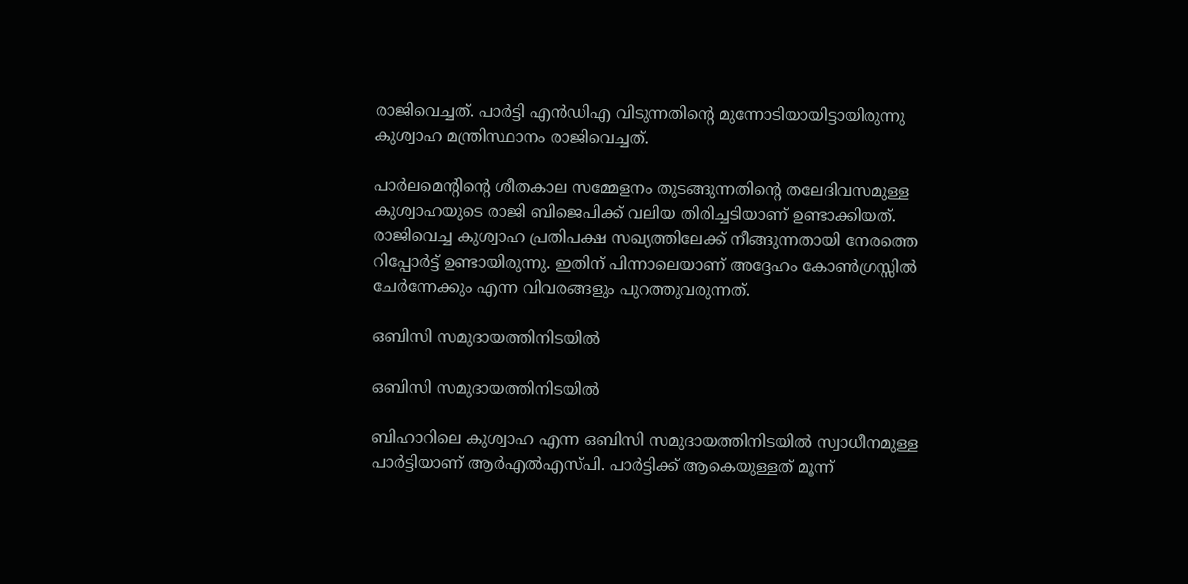രാജിവെച്ചത്. പാര്‍ട്ടി എന്‍ഡിഎ വിടുന്നതിന്റെ മുന്നോടിയായിട്ടായിരുന്നു കുശ്വാഹ മന്ത്രിസ്ഥാനം രാജിവെച്ചത്.

പാര്‍ലമെന്റിന്റെ ശീതകാല സമ്മേളനം തുടങ്ങുന്നതിന്റെ തലേദിവസമുള്ള കുശ്വാഹയുടെ രാജി ബിജെപിക്ക് വലിയ തിരിച്ചടിയാണ് ഉണ്ടാക്കിയത്. രാജിവെച്ച കുശ്വാഹ പ്രതിപക്ഷ സഖ്യത്തിലേക്ക് നീങ്ങുന്നതായി നേരത്തെ റിപ്പോര്‍ട്ട് ഉണ്ടായിരുന്നു. ഇതിന് പിന്നാലെയാണ് അദ്ദേഹം കോണ്‍ഗ്രസ്സില്‍ ചേര്‍ന്നേക്കും എന്ന വിവരങ്ങളും പുറത്തുവരുന്നത്.

ഒബിസി സമുദായത്തിനിടയില്‍

ഒബിസി സമുദായത്തിനിടയില്‍

ബിഹാറിലെ കുശ്വാഹ എന്ന ഒബിസി സമുദായത്തിനിടയില്‍ സ്വാധീനമുള്ള പാര്‍ട്ടിയാണ് ആര്‍എല്‍എസ്പി. പാര്‍ട്ടിക്ക് ആകെയുള്ളത് മൂന്ന്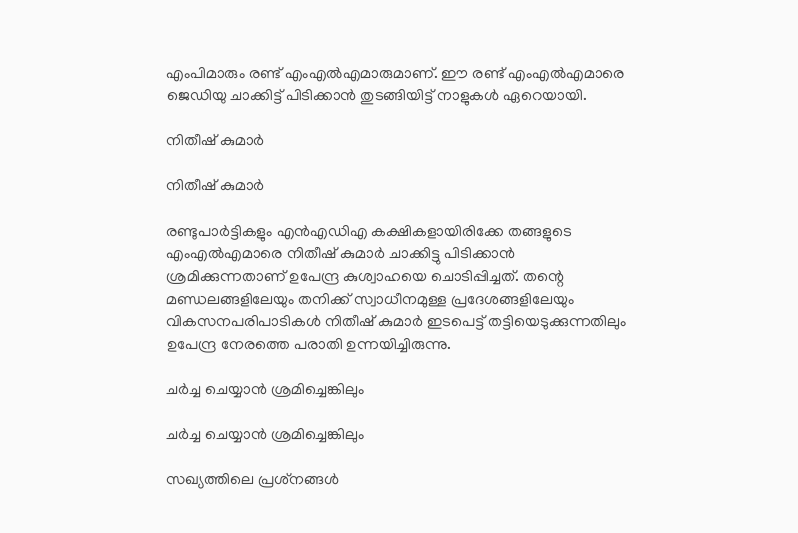എംപിമാരും രണ്ട് എംഎല്‍എമാരുമാണ്. ഈ രണ്ട് എംഎല്‍എമാരെ ജെഡിയു ചാക്കിട്ട് പിടിക്കാന്‍ തുടങ്ങിയിട്ട് നാളുകള്‍ ഏറെയായി.

നിതീഷ് കുമാര്‍

നിതീഷ് കുമാര്‍

രണ്ടുപാര്‍ട്ടികളും എന്‍എഡിഎ കക്ഷികളായിരിക്കേ തങ്ങളുടെ എംഎല്‍എമാരെ നിതീഷ് കുമാര്‍ ചാക്കിട്ടു പിടിക്കാന്‍ ശ്രമിക്കുന്നതാണ് ഉപേന്ദ്ര കുശ്വാഹയെ ചൊടിപ്പിച്ചത്. തന്റെ മണ്ഡലങ്ങളിലേയും തനിക്ക് സ്വാധീനമുള്ള പ്രദേശങ്ങളിലേയും വികസനപരിപാടികള്‍ നിതീഷ് കുമാര്‍ ഇടപെട്ട് തട്ടിയെടുക്കുന്നതിലും ഉപേന്ദ്ര നേരത്തെ പരാതി ഉന്നയിച്ചിരുന്നു.

ചര്‍ച്ച ചെയ്യാന്‍ ശ്രമിച്ചെങ്കിലും

ചര്‍ച്ച ചെയ്യാന്‍ ശ്രമിച്ചെങ്കിലും

സഖ്യത്തിലെ പ്രശ്‌നങ്ങള്‍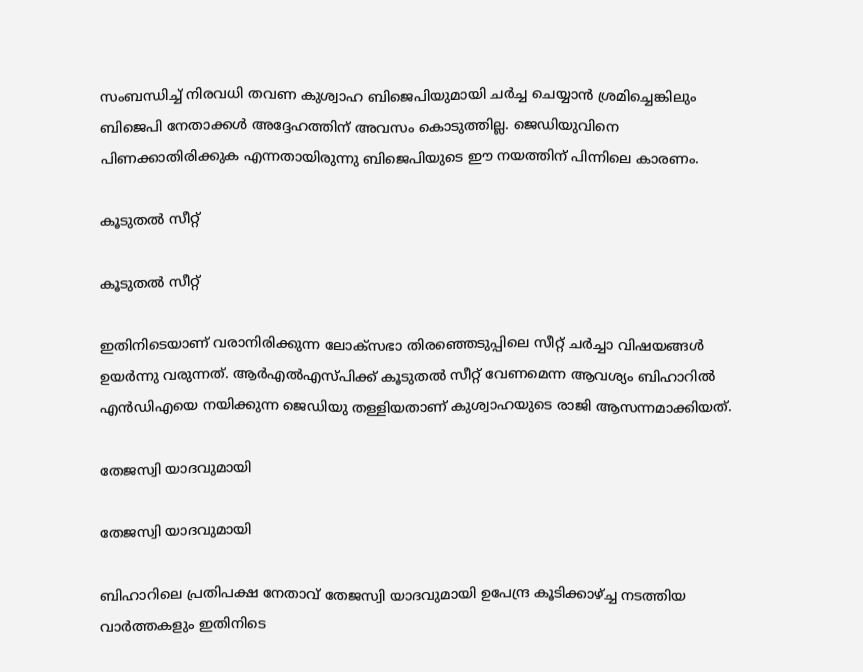സംബന്ധിച്ച് നിരവധി തവണ കുശ്വാഹ ബിജെപിയുമായി ചര്‍ച്ച ചെയ്യാന്‍ ശ്രമിച്ചെങ്കിലും ബിജെപി നേതാക്കള്‍ അദ്ദേഹത്തിന് അവസം കൊടുത്തില്ല. ജെഡിയുവിനെ പിണക്കാതിരിക്കുക എന്നതായിരുന്നു ബിജെപിയുടെ ഈ നയത്തിന് പിന്നിലെ കാരണം.

കൂടുതല്‍ സീറ്റ്

കൂടുതല്‍ സീറ്റ്

ഇതിനിടെയാണ് വരാനിരിക്കുന്ന ലോക്‌സഭാ തിരഞ്ഞെടുപ്പിലെ സീറ്റ് ചര്‍ച്ചാ വിഷയങ്ങള്‍ ഉയര്‍ന്നു വരുന്നത്. ആര്‍എല്‍എസ്പിക്ക് കൂടുതല്‍ സീറ്റ് വേണമെന്ന ആവശ്യം ബിഹാറില്‍ എന്‍ഡിഎയെ നയിക്കുന്ന ജെഡിയു തള്ളിയതാണ് കുശ്വാഹയുടെ രാജി ആസന്നമാക്കിയത്.

തേജസ്വി യാദവുമായി

തേജസ്വി യാദവുമായി

ബിഹാറിലെ പ്രതിപക്ഷ നേതാവ് തേജസ്വി യാദവുമായി ഉപേന്ദ്ര കൂടിക്കാഴ്ച്ച നടത്തിയ വാര്‍ത്തകളും ഇതിനിടെ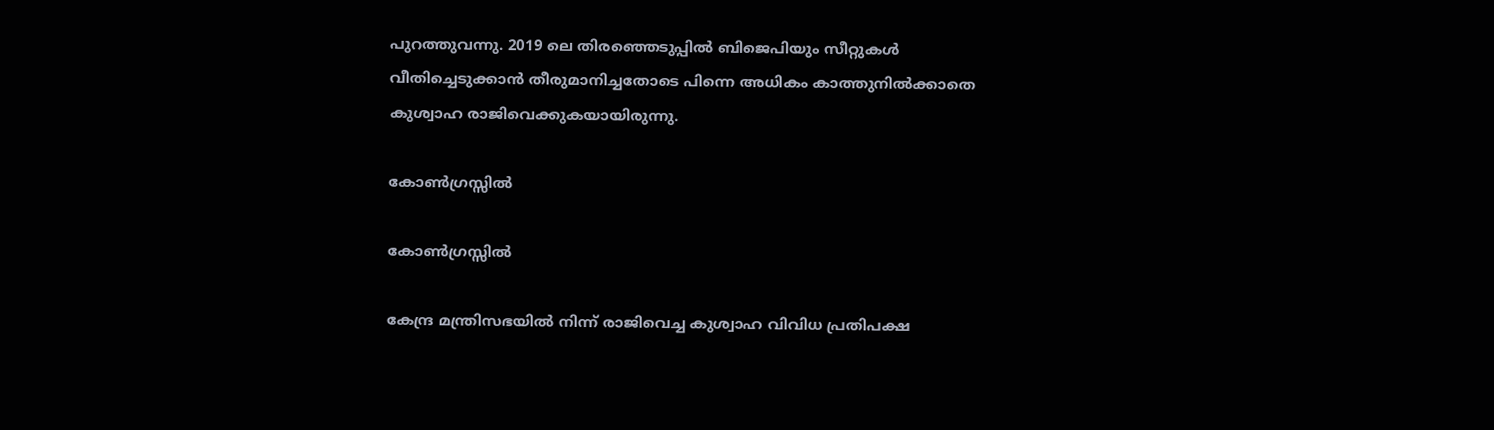പുറത്തുവന്നു. 2019 ലെ തിരഞ്ഞെടുപ്പില്‍ ബിജെപിയും സീറ്റുകള്‍ വീതിച്ചെടുക്കാന്‍ തീരുമാനിച്ചതോടെ പിന്നെ അധികം കാത്തുനില്‍ക്കാതെ കുശ്വാഹ രാജിവെക്കുകയായിരുന്നു.

കോണ്‍ഗ്രസ്സില്‍

കോണ്‍ഗ്രസ്സില്‍

കേന്ദ്ര മന്ത്രിസഭയില്‍ നിന്ന് രാജിവെച്ച കുശ്വാഹ വിവിധ പ്രതിപക്ഷ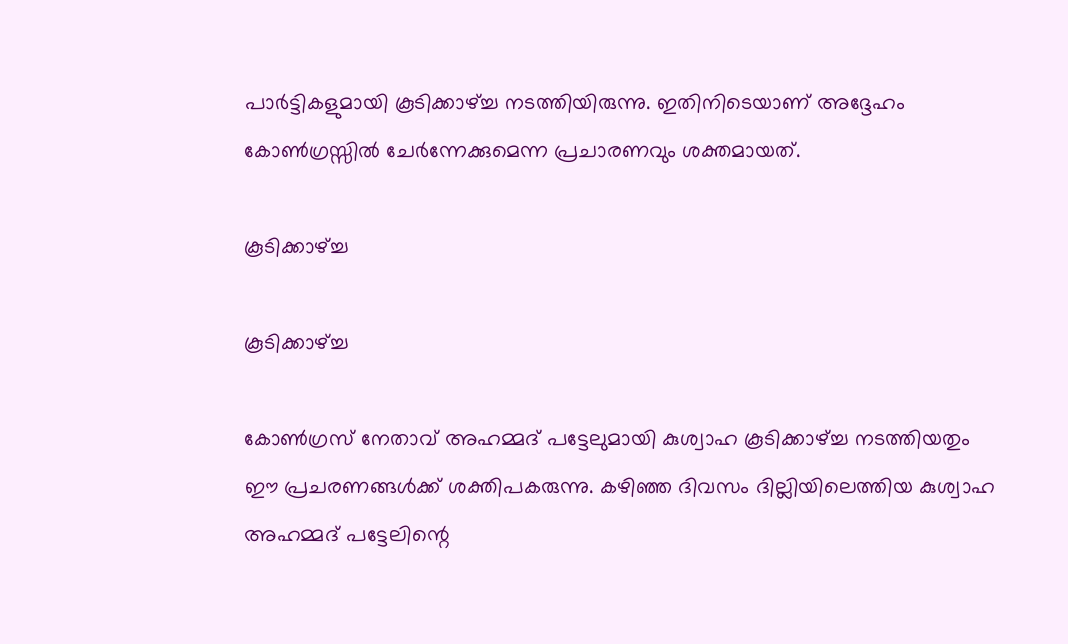പാര്‍ട്ടികളുമായി കൂടിക്കാഴ്ച്ച നടത്തിയിരുന്നു. ഇതിനിടെയാണ് അദ്ദേഹം കോണ്‍ഗ്രസ്സില്‍ ചേര്‍ന്നേക്കുമെന്ന പ്രചാരണവും ശക്തമായത്.

കൂടിക്കാഴ്ച്ച

കൂടിക്കാഴ്ച്ച

കോണ്‍ഗ്രസ് നേതാവ് അഹമ്മദ് പട്ടേലുമായി കുശ്വാഹ കൂടിക്കാഴ്ച്ച നടത്തിയതും ഈ പ്രചരണങ്ങള്‍ക്ക് ശക്തിപകരുന്നു. കഴിഞ്ഞ ദിവസം ദില്ലിയിലെത്തിയ കുശ്വാഹ അഹമ്മദ് പട്ടേലിന്റെ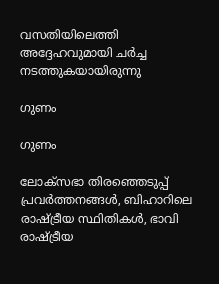വസതിയിലെത്തി അദ്ദേഹവുമായി ചര്‍ച്ച നടത്തുകയായിരുന്നു

ഗുണം

ഗുണം

ലോക്‌സഭാ തിരഞ്ഞെടുപ്പ് പ്രവര്‍ത്തനങ്ങള്‍, ബിഹാറിലെ രാഷ്ട്രീയ സ്ഥിതികള്‍, ഭാവി രാഷ്ട്രീയ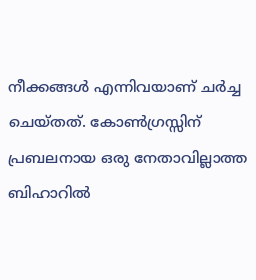നീക്കങ്ങള്‍ എന്നിവയാണ് ചര്‍ച്ച ചെയ്തത്. കോണ്‍ഗ്രസ്സിന് പ്രബലനായ ഒരു നേതാവില്ലാത്ത ബിഹാറില്‍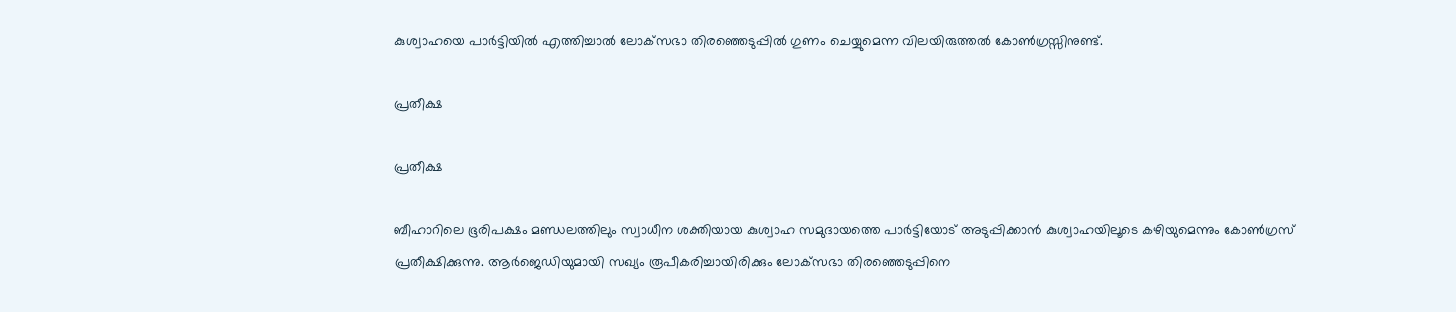കുശ്വാഹയെ പാര്‍ട്ടിയില്‍ എത്തിച്ചാല്‍ ലോക്‌സഭാ തിരഞ്ഞെടുപ്പില്‍ ഗുണം ചെയ്യുമെന്ന വിലയിരുത്തല്‍ കോണ്‍ഗ്രസ്സിനുണ്ട്.

പ്രതീക്ഷ

പ്രതീക്ഷ

ബീഹാറിലെ ഭൂരിപക്ഷം മണ്ഡലത്തിലും സ്വാധീന ശക്തിയായ കുശ്വാഹ സമുദായത്തെ പാര്‍ട്ടിയോട് അടുപ്പിക്കാന്‍ കുശ്വാഹയിലൂടെ കഴിയുമെന്നും കോണ്‍ഗ്രസ് പ്രതീക്ഷിക്കുന്നു. ആര്‍ജെഡിയുമായി സഖ്യം രൂപീകരിച്ചായിരിക്കും ലോക്‌സഭാ തിരഞ്ഞെടുപ്പിനെ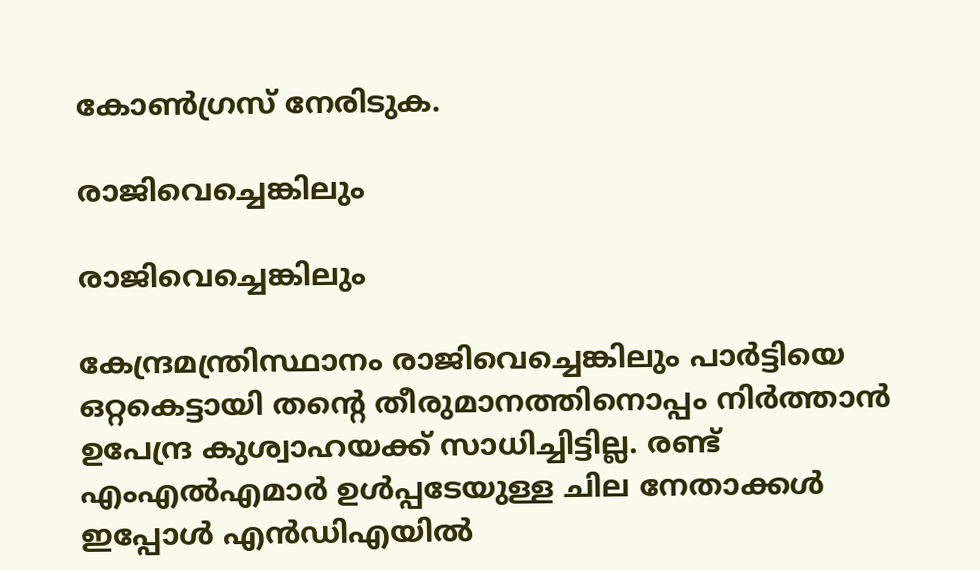കോണ്‍ഗ്രസ് നേരിടുക.

രാജിവെച്ചെങ്കിലും

രാജിവെച്ചെങ്കിലും

കേന്ദ്രമന്ത്രിസ്ഥാനം രാജിവെച്ചെങ്കിലും പാര്‍ട്ടിയെ ഒറ്റകെട്ടായി തന്റെ തീരുമാനത്തിനൊപ്പം നിര്‍ത്താന്‍ ഉപേന്ദ്ര കുശ്വാഹയക്ക് സാധിച്ചിട്ടില്ല. രണ്ട് എംഎല്‍എമാര്‍ ഉള്‍പ്പടേയുള്ള ചില നേതാക്കള്‍ ഇപ്പോള്‍ എന്‍ഡിഎയില്‍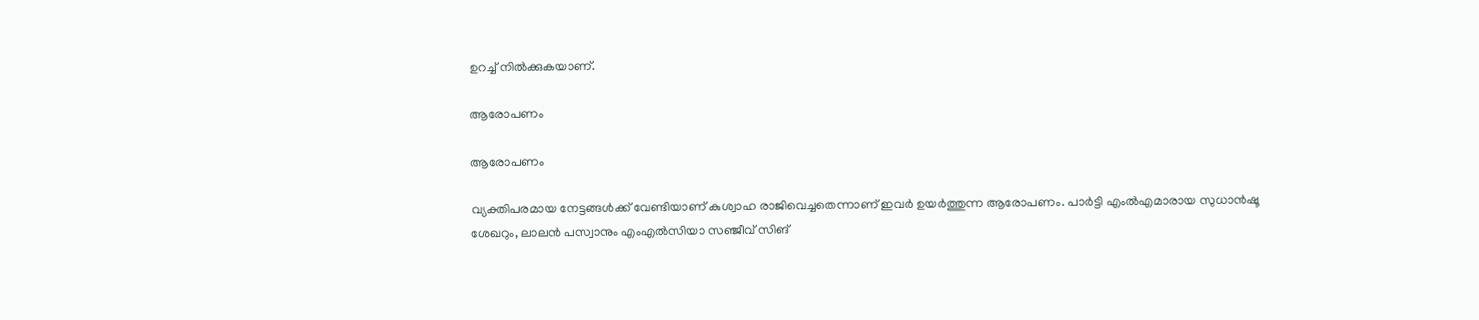ഉറച്ച് നില്‍ക്കുകയാണ്.

ആരോപണം

ആരോപണം

വ്യക്തിപരമായ നേട്ടങ്ങള്‍ക്ക് വേണ്ടിയാണ് കുശ്വാഹ രാജിവെച്ചതെന്നാണ് ഇവര്‍ ഉയര്‍ത്തുന്ന ആരോപണം. പാര്‍ട്ടി എംല്‍എമാരായ സുധാന്‍ഷൂ ശേഖറും, ലാലന്‍ പസ്വാനും എംഎല്‍സിയാ സഞ്ജീവ് സിങ്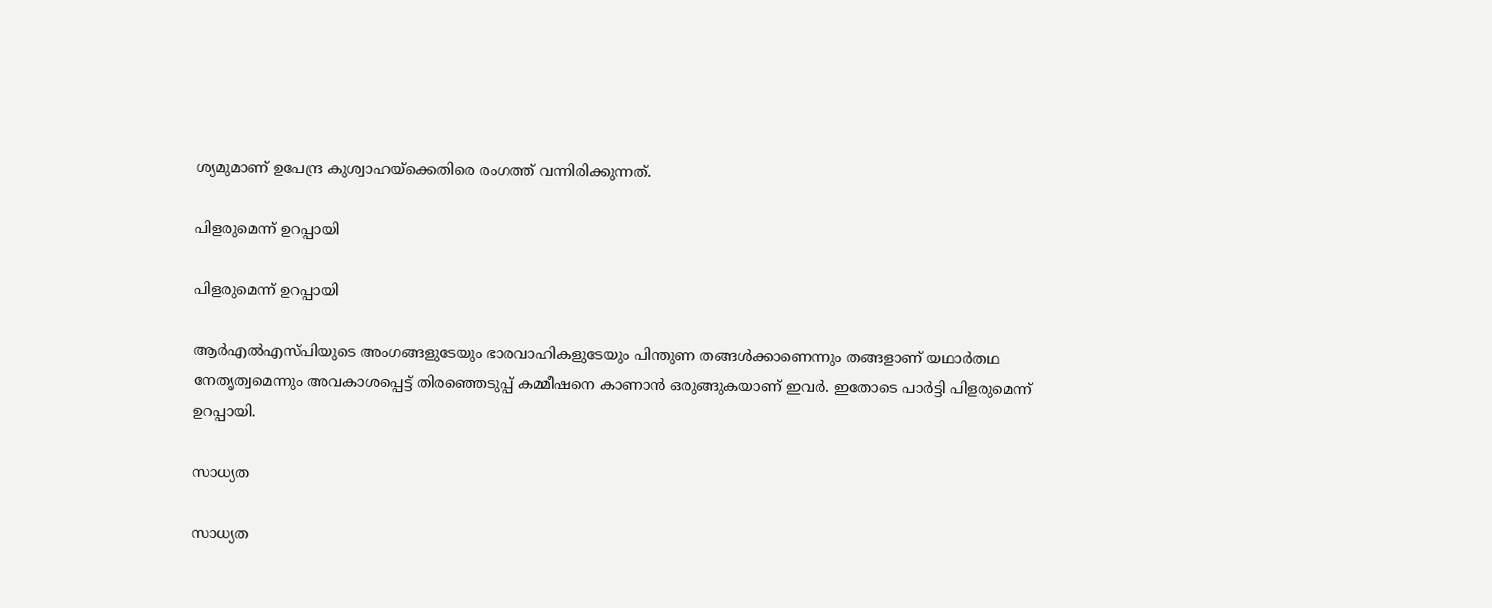ശ്യമുമാണ് ഉപേന്ദ്ര കുശ്വാഹയ്‌ക്കെതിരെ രംഗത്ത് വന്നിരിക്കുന്നത്.

പിളരുമെന്ന് ഉറപ്പായി

പിളരുമെന്ന് ഉറപ്പായി

ആര്‍എല്‍എസ്പിയുടെ അംഗങ്ങളുടേയും ഭാരവാഹികളുടേയും പിന്തുണ തങ്ങള്‍ക്കാണെന്നും തങ്ങളാണ് യഥാര്‍തഥ നേതൃത്വമെന്നും അവകാശപ്പെട്ട് തിരഞ്ഞെടുപ്പ് കമ്മീഷനെ കാണാന്‍ ഒരുങ്ങുകയാണ് ഇവര്‍. ഇതോടെ പാര്‍ട്ടി പിളരുമെന്ന് ഉറപ്പായി.

സാധ്യത

സാധ്യത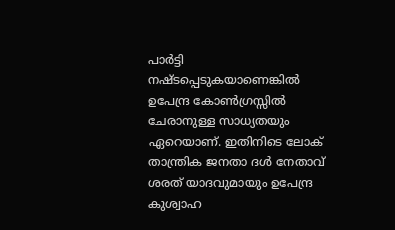പാര്‍ട്ടി നഷ്ടപ്പെടുകയാണെങ്കില്‍ ഉപേന്ദ്ര കോണ്‍ഗ്രസ്സില്‍ ചേരാനുള്ള സാധ്യതയും ഏറെയാണ്. ഇതിനിടെ ലോക് താന്ത്രിക ജനതാ ദള്‍ നേതാവ് ശരത് യാദവുമായും ഉപേന്ദ്ര കുശ്വാഹ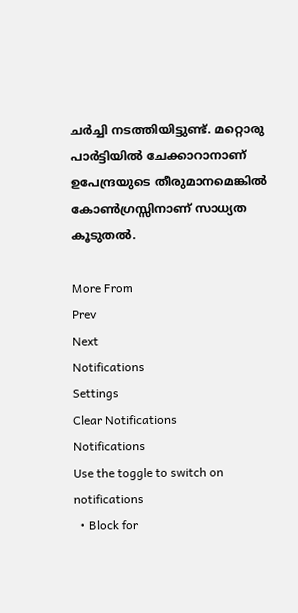ചര്‍ച്ചി നടത്തിയിട്ടുണ്ട്. മറ്റൊരു പാര്‍ട്ടിയില്‍ ചേക്കാറാനാണ് ഉപേന്ദ്രയുടെ തീരുമാനമെങ്കില്‍ കോണ്‍ഗ്രസ്സിനാണ് സാധ്യത കൂടുതല്‍.

More From
Prev
Next
Notifications
Settings
Clear Notifications
Notifications
Use the toggle to switch on notifications
  • Block for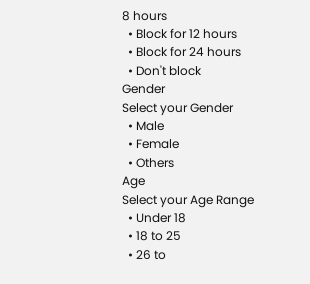8 hours
  • Block for 12 hours
  • Block for 24 hours
  • Don't block
Gender
Select your Gender
  • Male
  • Female
  • Others
Age
Select your Age Range
  • Under 18
  • 18 to 25
  • 26 to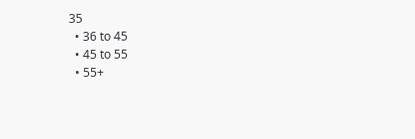35
  • 36 to 45
  • 45 to 55
  • 55+